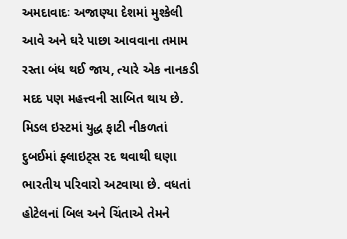અમદાવાદઃ અજાણ્યા દેશમાં મુશ્કેલી આવે અને ઘરે પાછા આવવાના તમામ રસ્તા બંધ થઈ જાય, ત્યારે એક નાનકડી મદદ પણ મહત્ત્વની સાબિત થાય છે. મિડલ ઇસ્ટમાં યુદ્ધ ફાટી નીકળતાં દુબઈમાં ફ્લાઇટ્સ રદ થવાથી ઘણા ભારતીય પરિવારો અટવાયા છે. વધતાં હોટેલનાં બિલ અને ચિંતાએ તેમને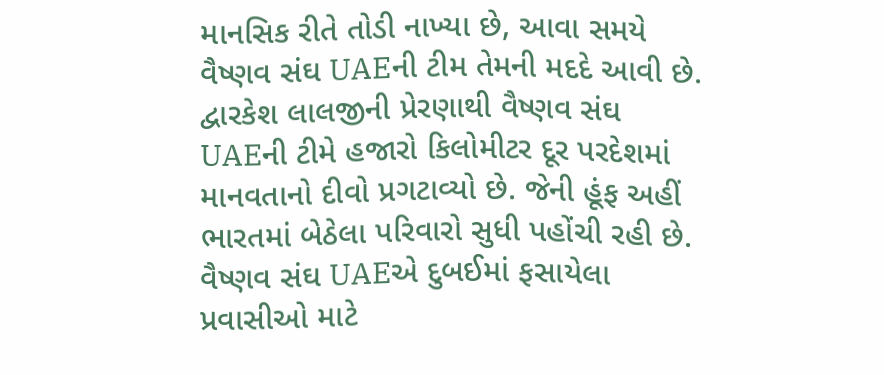માનસિક રીતે તોડી નાખ્યા છે, આવા સમયે વૈષ્ણવ સંઘ UAEની ટીમ તેમની મદદે આવી છે.
દ્વારકેશ લાલજીની પ્રેરણાથી વૈષ્ણવ સંઘ UAEની ટીમે હજારો કિલોમીટર દૂર પરદેશમાં માનવતાનો દીવો પ્રગટાવ્યો છે. જેની હૂંફ અહીં ભારતમાં બેઠેલા પરિવારો સુધી પહોંચી રહી છે. વૈષ્ણવ સંઘ UAEએ દુબઈમાં ફસાયેલા પ્રવાસીઓ માટે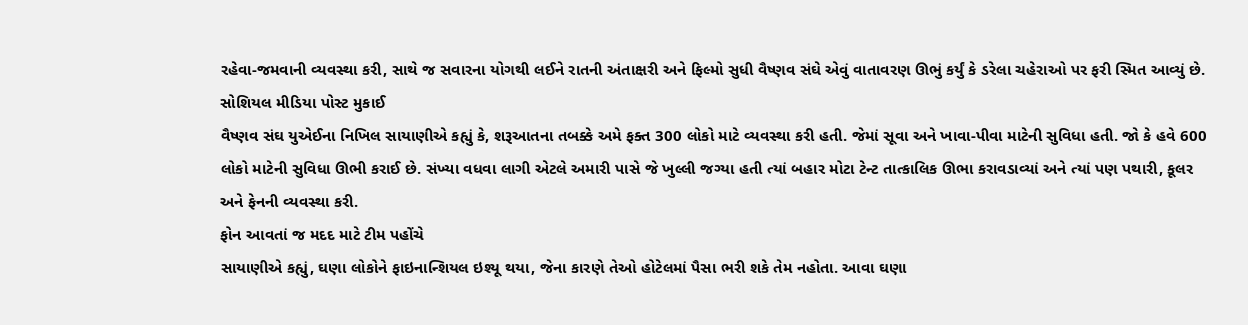રહેવા-જમવાની વ્યવસ્થા કરી, સાથે જ સવારના યોગથી લઈને રાતની અંતાક્ષરી અને ફિલ્મો સુધી વૈષ્ણવ સંઘે એવું વાતાવરણ ઊભું કર્યું કે ડરેલા ચહેરાઓ પર ફરી સ્મિત આવ્યું છે.
સોશિયલ મીડિયા પોસ્ટ મુકાઈ
વૈષ્ણવ સંઘ યુએઈના નિખિલ સાયાણીએ કહ્યું કે, શરૂઆતના તબક્કે અમે ફક્ત 300 લોકો માટે વ્યવસ્થા કરી હતી. જેમાં સૂવા અને ખાવા-પીવા માટેની સુવિધા હતી. જો કે હવે 600 લોકો માટેની સુવિધા ઊભી કરાઈ છે. સંખ્યા વધવા લાગી એટલે અમારી પાસે જે ખુલ્લી જગ્યા હતી ત્યાં બહાર મોટા ટેન્ટ તાત્કાલિક ઊભા કરાવડાવ્યાં અને ત્યાં પણ પથારી, કૂલર અને ફેનની વ્યવસ્થા કરી.
ફોન આવતાં જ મદદ માટે ટીમ પહોંચે
સાયાણીએ કહ્યું, ઘણા લોકોને ફાઇનાન્શિયલ ઇશ્યૂ થયા, જેના કારણે તેઓ હોટેલમાં પૈસા ભરી શકે તેમ નહોતા. આવા ઘણા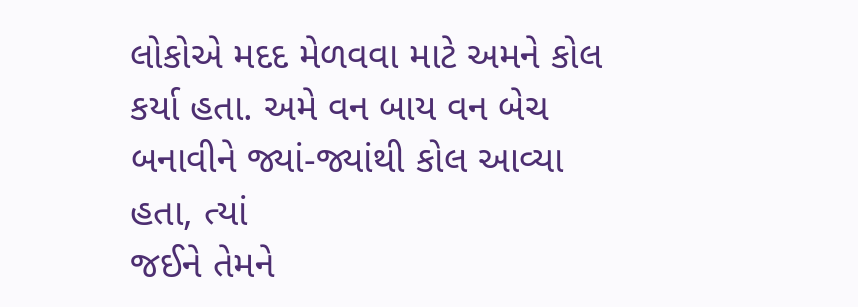લોકોએ મદદ મેળવવા માટે અમને કોલ કર્યા હતા. અમે વન બાય વન બેચ બનાવીને જ્યાં-જ્યાંથી કોલ આવ્યા હતા, ત્યાં
જઈને તેમને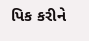પિક કરીને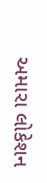અમારા લોકેશન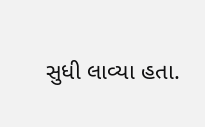સુધી લાવ્યા હતા.